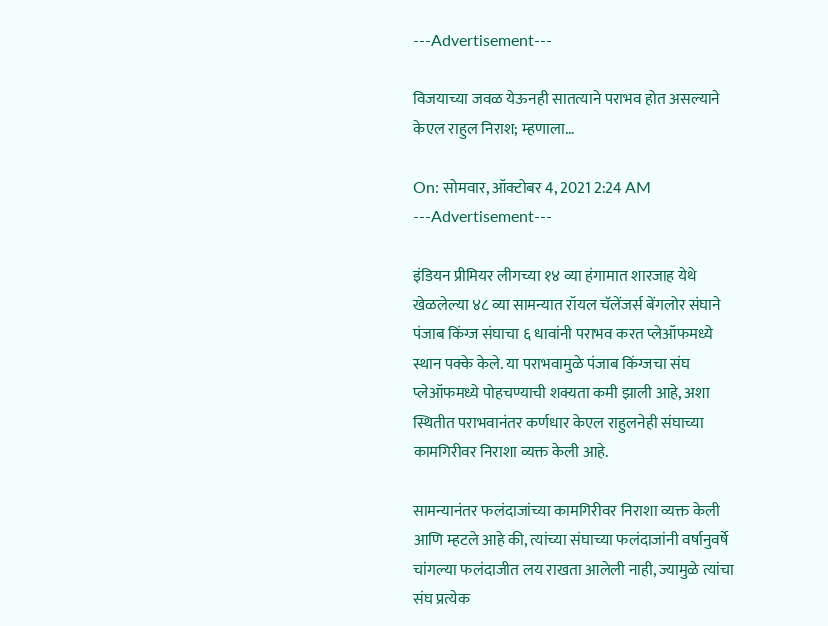---Advertisement---

विजयाच्या जवळ येऊनही सातत्याने पराभव होत असल्याने केएल राहुल निराश; म्हणाला…

On: सोमवार, ऑक्टोबर 4, 2021 2:24 AM
---Advertisement---

इंडियन प्रीमियर लीगच्या १४ व्या हंगामात शारजाह येथे खेळलेल्या ४८ व्या सामन्यात रॉयल चॅलेंजर्स बेंगलोर संघाने पंजाब किंग्ज संघाचा ६ धावांनी पराभव करत प्लेऑफमध्ये स्थान पक्के केले. या पराभवामुळे पंजाब किंग्जचा संघ प्लेऑफमध्ये पोहचण्याची शक्यता कमी झाली आहे, अशा स्थितीत पराभवानंतर कर्णधार केएल राहुलनेही संघाच्या कामगिरीवर निराशा व्यक्त केली आहे.

सामन्यानंतर फलंदाजांच्या कामगिरीवर निराशा व्यक्त केली आणि म्हटले आहे की, त्यांच्या संघाच्या फलंदाजांनी वर्षानुवर्षे चांगल्या फलंदाजीत लय राखता आलेली नाही, ज्यामुळे त्यांचा संघ प्रत्येक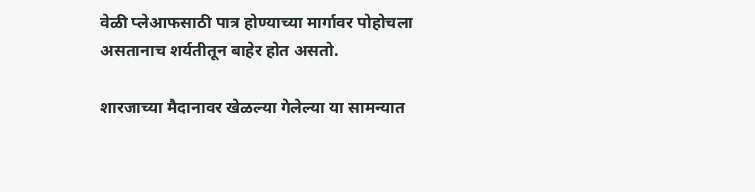वेळी प्लेआफसाठी पात्र होण्याच्या मार्गावर पोहोचला असतानाच शर्यतीतून बाहेर होत असतो.

शारजाच्या मैदानावर खेळल्या गेलेल्या या सामन्यात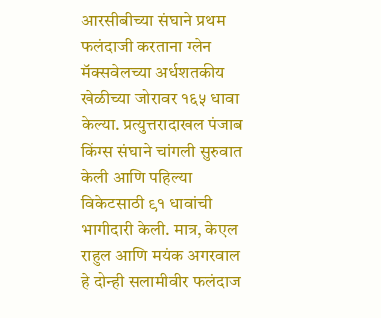आरसीबीच्या संघाने प्रथम फलंदाजी करताना ग्लेन मॅक्सवेलच्या अर्धशतकीय खेळीच्या जोरावर १६५ धावा केल्या. प्रत्युत्तरादाखल पंजाब किंग्स संघाने चांगली सुरुवात केली आणि पहिल्या विकेटसाठी ९१ धावांची भागीदारी केली. मात्र, केएल राहुल आणि मयंक अगरवाल हे दोन्ही सलामीवीर फलंदाज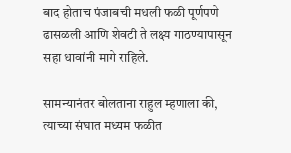बाद होताच पंजाबची मधली फळी पूर्णपणे ढासळली आणि शेवटी ते लक्ष्य गाठण्यापासून सहा धावांनी मागे राहिले.

सामन्यानंतर बोलताना राहुल म्हणाला की, त्याच्या संघात मध्यम फळीत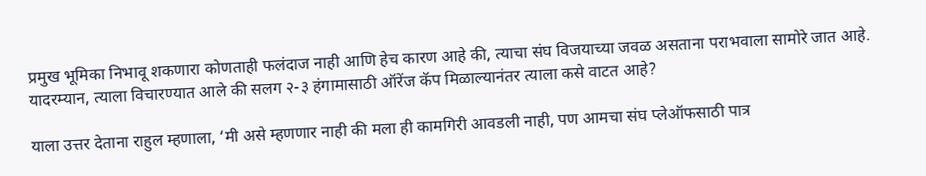प्रमुख भूमिका निभावू शकणारा कोणताही फलंदाज नाही आणि हेच कारण आहे की, त्याचा संघ विजयाच्या जवळ असताना पराभवाला सामोरे जात आहे. यादरम्यान, त्याला विचारण्यात आले की सलग २-३ हंगामासाठी ऑरेंज कॅप मिळाल्यानंतर त्याला कसे वाटत आहे?

याला उत्तर देताना राहुल म्हणाला, ‘मी असे म्हणणार नाही की मला ही कामगिरी आवडली नाही, पण आमचा संघ प्लेऑफसाठी पात्र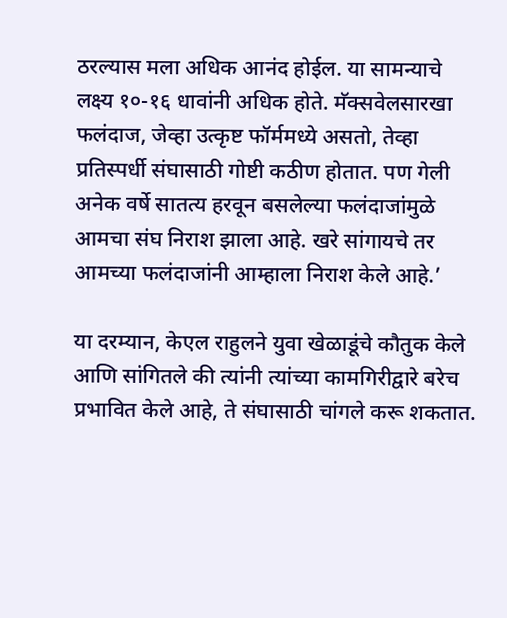ठरल्यास मला अधिक आनंद होईल. या सामन्याचे लक्ष्य १०-१६ धावांनी अधिक होते. मॅक्सवेलसारखा फलंदाज, जेव्हा उत्कृष्ट फॉर्ममध्ये असतो, तेव्हा प्रतिस्पर्धी संघासाठी गोष्टी कठीण होतात. पण गेली अनेक वर्षे सातत्य हरवून बसलेल्या फलंदाजांमुळे आमचा संघ निराश झाला आहे. खरे सांगायचे तर आमच्या फलंदाजांनी आम्हाला निराश केले आहे.’

या दरम्यान, केएल राहुलने युवा खेळाडूंचे कौतुक केले आणि सांगितले की त्यांनी त्यांच्या कामगिरीद्वारे बरेच प्रभावित केले आहे, ते संघासाठी चांगले करू शकतात.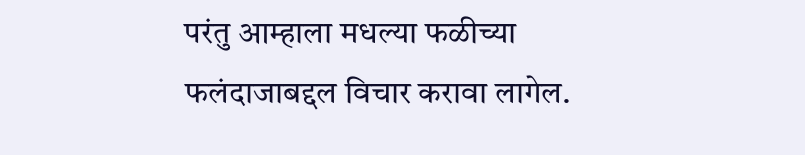परंतु आम्हाला मधल्या फळीच्या फलंदाजाबद्दल विचार करावा लागेल.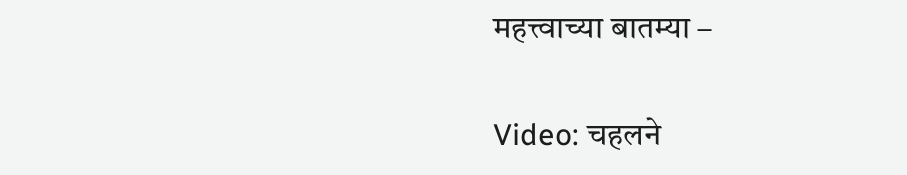महत्त्वाच्या बातम्या –

Video: चहलने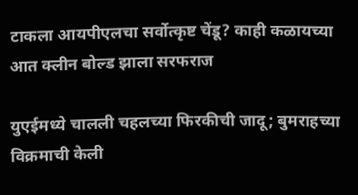टाकला आयपीएलचा सर्वोत्कृष्ट चेंडू? काही कळायच्या आत क्लीन बोल्ड झाला सरफराज

युएईमध्ये चालली चहलच्या फिरकीची जादू; बुमराहच्या विक्रमाची केली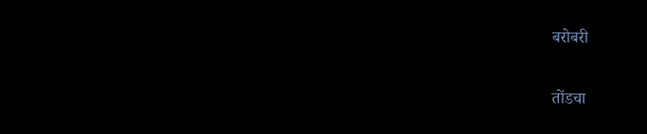बरोबरी

तोंडचा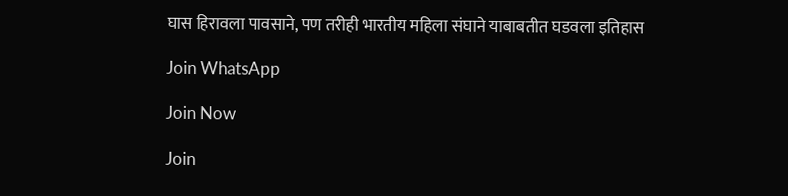घास हिरावला पावसाने, पण तरीही भारतीय महिला संघाने याबाबतीत घडवला इतिहास

Join WhatsApp

Join Now

Join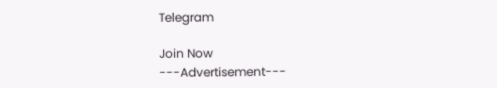Telegram

Join Now
---Advertisement---